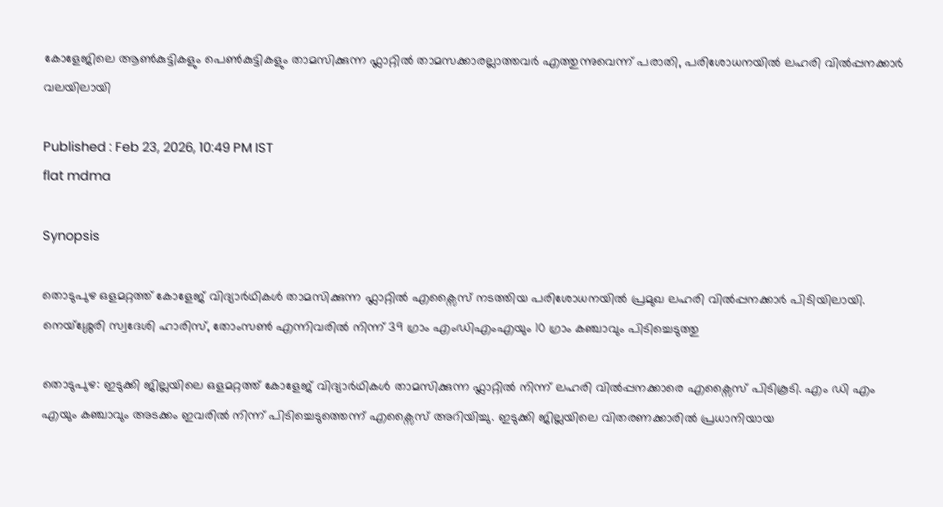കോളേജിലെ ആൺകുട്ടികളും പെൺകുട്ടികളും താമസിക്കുന്ന ഫ്ലാറ്റിൽ താമസക്കാരല്ലാത്തവർ എത്തുന്നുവെന്ന് പരാതി, പരിശോധനയിൽ ലഹരി വിൽപ്പനക്കാർ വലയിലായി

Published : Feb 23, 2026, 10:49 PM IST
flat mdma

Synopsis

തൊടുപുഴ ഒളമറ്റത്ത് കോളേജ് വിദ്യാർഥികൾ താമസിക്കുന്ന ഫ്ലാറ്റിൽ എക്സൈസ് നടത്തിയ പരിശോധനയിൽ പ്രമുഖ ലഹരി വിൽപ്പനക്കാർ പിടിയിലായി. നെയ്ശ്ശേരി സ്വദേശി ഹാരിസ്, തോംസൺ എന്നിവരിൽ നിന്ന് 39 ഗ്രാം എംഡിഎംഎയും 10 ഗ്രാം കഞ്ചാവും പിടിച്ചെടുത്തു

തൊടുപുഴ: ഇടുക്കി ജില്ലയിലെ ഒളമറ്റത്ത് കോളേജ് വിദ്യാർ‍ഥികൾ താമസിക്കുന്ന ഫ്ലാറ്റിൽ നിന്ന് ലഹരി വിൽപ്പനക്കാരെ എക്സൈസ് പിടികൂടി. എം ഡി എം എയും കഞ്ചാവും അടക്കം ഇവരിൽ നിന്ന് പിടിച്ചെടുത്തെന്ന് എക്സൈസ് അറിയിച്ചു. ഇടുക്കി ജില്ലയിലെ വിതരണക്കാരിൽ പ്രധാനിയായ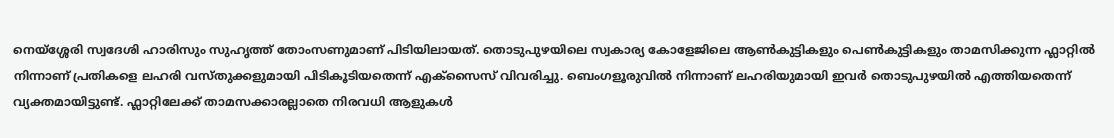നെയ്ശ്ശേരി സ്വദേശി ഹാരിസും സുഹൃത്ത് തോംസണുമാണ് പിടിയിലായത്. തൊടുപുഴയിലെ സ്വകാര്യ കോളേജിലെ ആൺകുട്ടികളും പെൺകുട്ടികളും താമസിക്കുന്ന ഫ്ലാറ്റിൽ നിന്നാണ് പ്രതികളെ ലഹരി വസ്തുക്കളുമായി പിടികൂടിയതെന്ന് എക്സൈസ് വിവരിച്ചു. ബെംഗളൂരുവിൽ നിന്നാണ് ലഹരിയുമായി ഇവർ തൊടുപുഴയിൽ എത്തിയതെന്ന് വ്യക്തമായിട്ടുണ്ട്. ഫ്ലാറ്റിലേക്ക് താമസക്കാരല്ലാതെ നിരവധി ആളുകൾ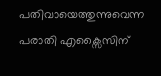പതിവായെത്തുന്നുവെന്ന പരാതി എക്സൈസിന്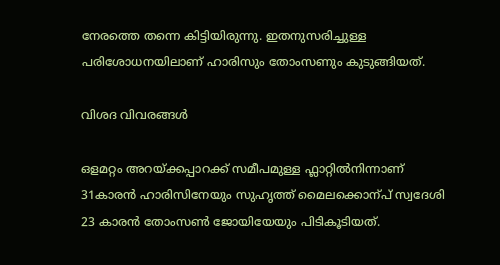നേരത്തെ തന്നെ കിട്ടിയിരുന്നു. ഇതനുസരിച്ചുള്ള പരിശോധനയിലാണ് ഹാരിസും തോംസണും കുടുങ്ങിയത്.

വിശദ വിവരങ്ങൾ

ഒളമറ്റം അറയ്ക്കപ്പാറക്ക് സമീപമുള്ള ഫ്ലാറ്റിൽനിന്നാണ് 31കാരൻ ഹാരിസിനേയും സുഹൃത്ത് മൈലക്കൊന്പ് സ്വദേശി 23 കാരൻ തോംസൺ ജോയിയേയും പിടികൂടിയത്.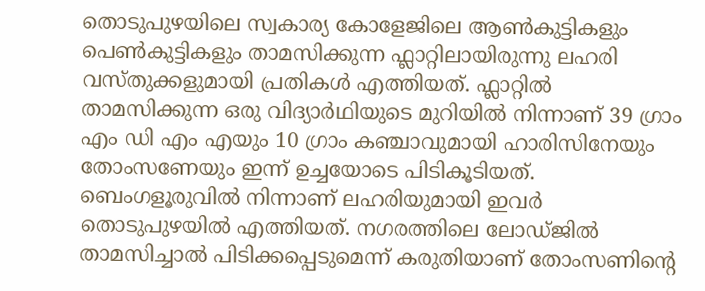തൊടുപുഴയിലെ സ്വകാര്യ കോളേജിലെ ആൺകുട്ടികളും പെൺകുട്ടികളും താമസിക്കുന്ന ഫ്ലാറ്റിലായിരുന്നു ലഹരി വസ്തുക്കളുമായി പ്രതികൾ എത്തിയത്. ഫ്ലാറ്റിൽ താമസിക്കുന്ന ഒരു വിദ്യാർഥിയുടെ മുറിയിൽ നിന്നാണ് 39 ഗ്രാം എം ഡി എം എയും 10 ഗ്രാം കഞ്ചാവുമായി ഹാരിസിനേയും തോംസണേയും ഇന്ന് ഉച്ചയോടെ പിടികൂടിയത്. ബെംഗളൂരുവിൽ നിന്നാണ് ലഹരിയുമായി ഇവർ തൊടുപുഴയിൽ എത്തിയത്. നഗരത്തിലെ ലോഡ്ജിൽ താമസിച്ചാൽ പിടിക്കപ്പെടുമെന്ന് കരുതിയാണ് തോംസണിന്‍റെ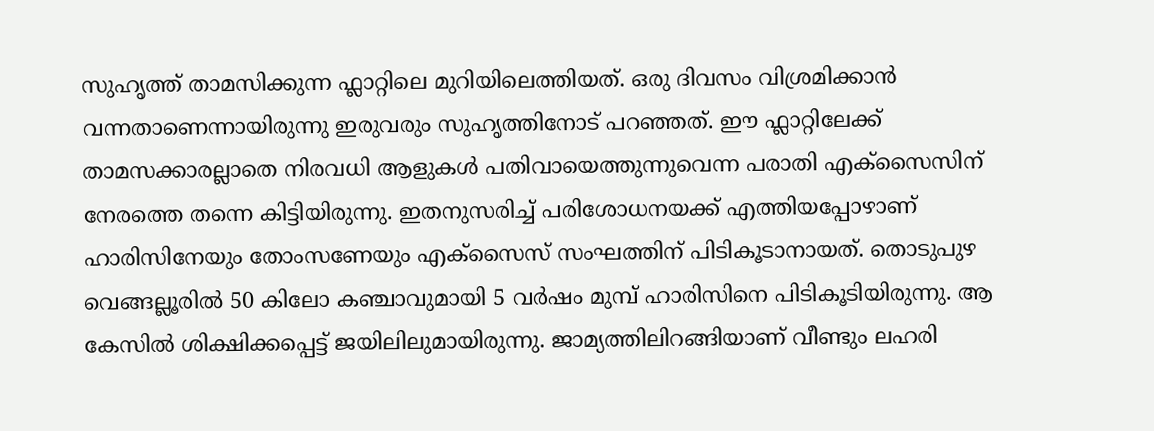സുഹൃത്ത് താമസിക്കുന്ന ഫ്ലാറ്റിലെ മുറിയിലെത്തിയത്. ഒരു ദിവസം വിശ്രമിക്കാൻ വന്നതാണെന്നായിരുന്നു ഇരുവരും സുഹൃത്തിനോട് പറഞ്ഞത്. ഈ ഫ്ലാറ്റിലേക്ക് താമസക്കാരല്ലാതെ നിരവധി ആളുകൾ പതിവായെത്തുന്നുവെന്ന പരാതി എക്സൈസിന് നേരത്തെ തന്നെ കിട്ടിയിരുന്നു. ഇതനുസരിച്ച് പരിശോധനയക്ക് എത്തിയപ്പോഴാണ് ഹാരിസിനേയും തോംസണേയും എക്സൈസ് സംഘത്തിന് പിടികൂടാനായത്. തൊടുപുഴ വെങ്ങല്ലൂരിൽ 50 കിലോ കഞ്ചാവുമായി 5 വർഷം മുമ്പ് ഹാരിസിനെ പിടികൂടിയിരുന്നു. ആ കേസിൽ ശിക്ഷിക്കപ്പെട്ട് ജയിലിലുമായിരുന്നു. ജാമ്യത്തിലിറങ്ങിയാണ് വീണ്ടും ലഹരി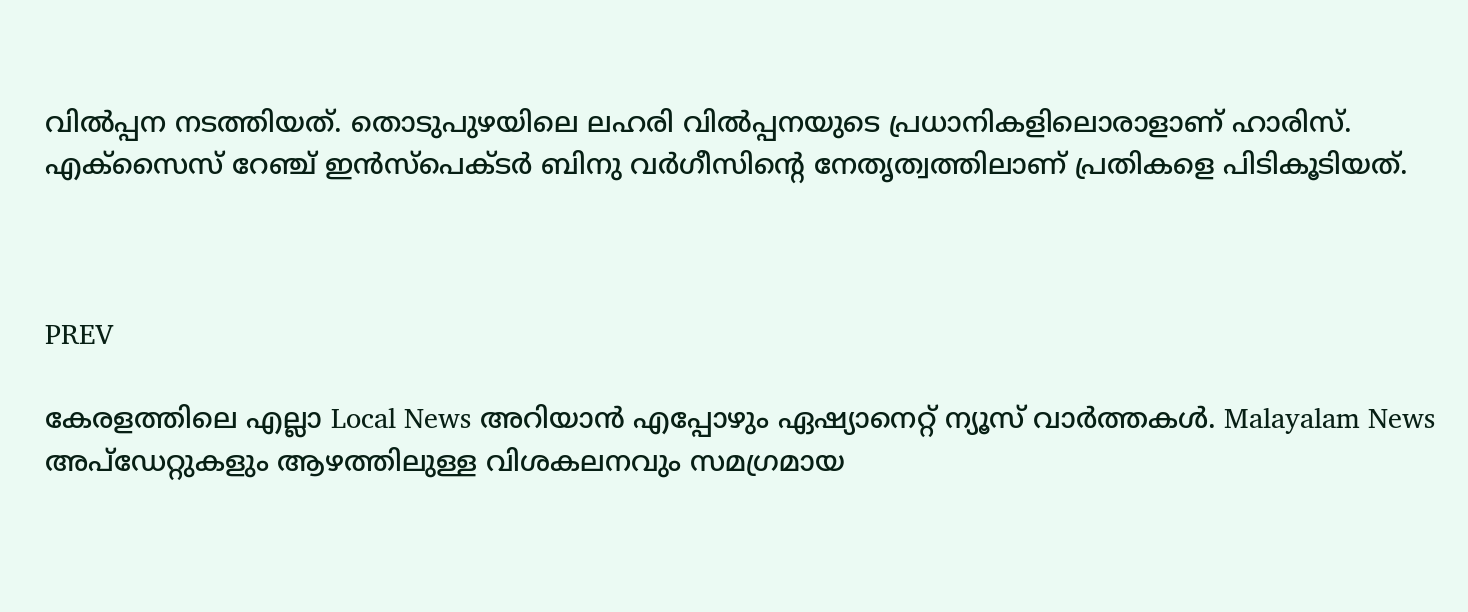വിൽപ്പന നടത്തിയത്. തൊടുപുഴയിലെ ലഹരി വിൽപ്പനയുടെ പ്രധാനികളിലൊരാളാണ് ഹാരിസ്. എക്സൈസ് റേഞ്ച് ഇൻസ്പെക്ടർ ബിനു വർഗീസിന്‍റെ നേതൃത്വത്തിലാണ് പ്രതികളെ പിടികൂടിയത്.



PREV

കേരളത്തിലെ എല്ലാ Local News അറിയാൻ എപ്പോഴും ഏഷ്യാനെറ്റ് ന്യൂസ് വാർത്തകൾ. Malayalam News  അപ്‌ഡേറ്റുകളും ആഴത്തിലുള്ള വിശകലനവും സമഗ്രമായ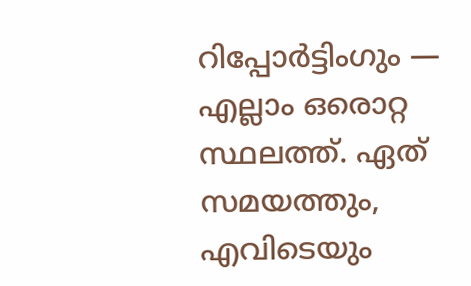റിപ്പോർട്ടിംഗും — എല്ലാം ഒരൊറ്റ സ്ഥലത്ത്. ഏത് സമയത്തും, എവിടെയും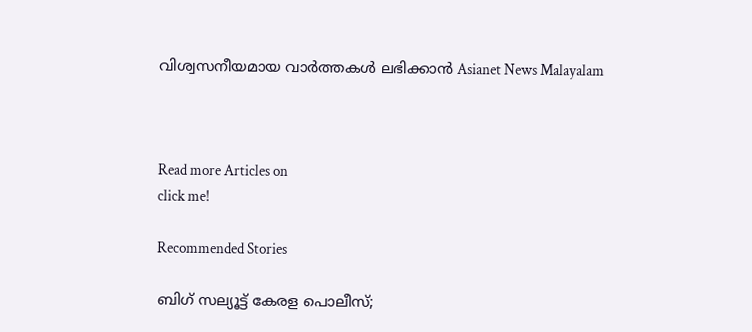വിശ്വസനീയമായ വാർത്തകൾ ലഭിക്കാൻ Asianet News Malayalam



Read more Articles on
click me!

Recommended Stories

ബിഗ് സല്യൂട്ട് കേരള പൊലീസ്;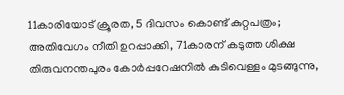11കാരിയോട് ക്രൂരത, 5 ദിവസം കൊണ്ട് കുറ്റപത്രം; അതിവേഗം നീതി ഉറപ്പാക്കി, 71കാരന് കടുത്ത ശിക്ഷ
തിരുവനന്തപുരം കോർപ്പറേഷനിൽ കുടിവെള്ളം മുടങ്ങുന്നു,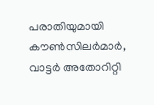പരാതിയുമായി കൗൺസിലർമാർ, വാട്ടർ അതോറിറ്റി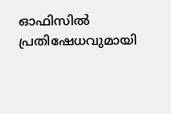ഓഫിസിൽ പ്രതിഷേധവുമായി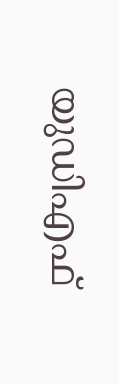യുഡിഎഫ്